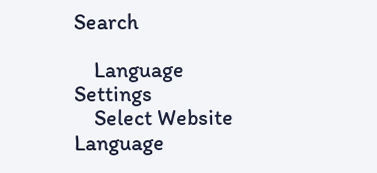Search

    Language Settings
    Select Website Language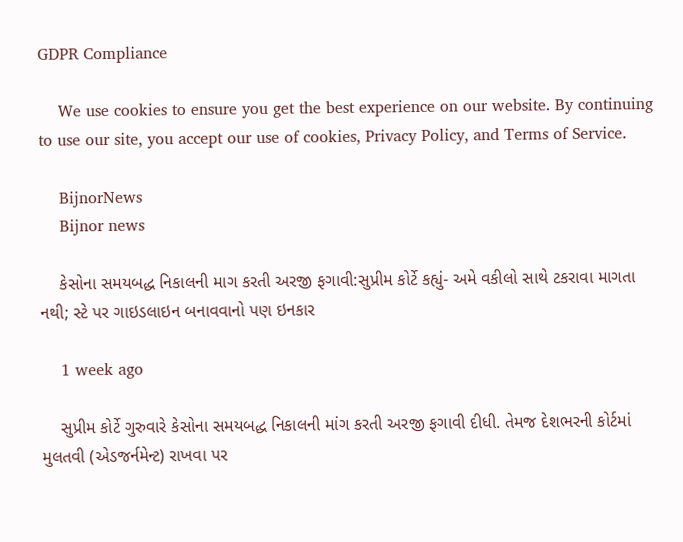GDPR Compliance

    We use cookies to ensure you get the best experience on our website. By continuing to use our site, you accept our use of cookies, Privacy Policy, and Terms of Service.

    BijnorNews
    Bijnor news

    કેસોના સમયબદ્ધ નિકાલની માગ કરતી અરજી ફગાવી:સુપ્રીમ કોર્ટે કહ્યું- અમે વકીલો સાથે ટકરાવા માગતા નથી; સ્ટે પર ગાઇડલાઇન બનાવવાનો પણ ઇનકાર

    1 week ago

    સુપ્રીમ કોર્ટે ગુરુવારે કેસોના સમયબદ્ધ નિકાલની માંગ કરતી અરજી ફગાવી દીધી. તેમજ દેશભરની કોર્ટમાં મુલતવી (એડજર્નમેન્ટ) રાખવા પર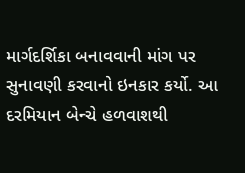માર્ગદર્શિકા બનાવવાની માંગ પર સુનાવણી કરવાનો ઇનકાર કર્યો. આ દરમિયાન બેન્ચે હળવાશથી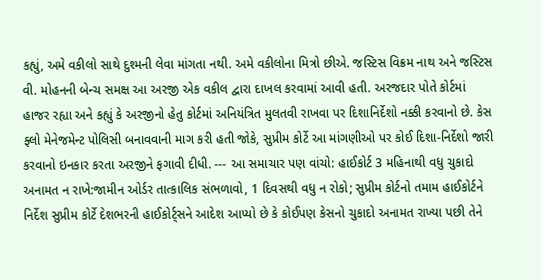કહ્યું, અમે વકીલો સાથે દુશ્મની લેવા માંગતા નથી. અમે વકીલોના મિત્રો છીએ. જસ્ટિસ વિક્રમ નાથ અને જસ્ટિસ વી. મોહનની બેન્ચ સમક્ષ આ અરજી એક વકીલ દ્વારા દાખલ કરવામાં આવી હતી. અરજદાર પોતે કોર્ટમાં હાજર રહ્યા અને કહ્યું કે અરજીનો હેતુ કોર્ટમાં અનિયંત્રિત મુલતવી રાખવા પર દિશાનિર્દેશો નક્કી કરવાનો છે. કેસ ફ્લો મેનેજમેન્ટ પોલિસી બનાવવાની માગ કરી હતી જોકે, સુપ્રીમ કોર્ટે આ માંગણીઓ પર કોઈ દિશા-નિર્દેશો જારી કરવાનો ઇનકાર કરતા અરજીને ફગાવી દીધી. --- આ સમાચાર પણ વાંચો: હાઈકોર્ટ 3 મહિનાથી વધુ ચુકાદો અનામત ન રાખે:જામીન ઓર્ડર તાત્કાલિક સંભળાવો, 1 દિવસથી વધુ ન રોકો; સુપ્રીમ કોર્ટનો તમામ હાઈકોર્ટને નિર્દેશ સુપ્રીમ કોર્ટે દેશભરની હાઈકોર્ટ્સને આદેશ આપ્યો છે કે કોઈપણ કેસનો ચુકાદો અનામત રાખ્યા પછી તેને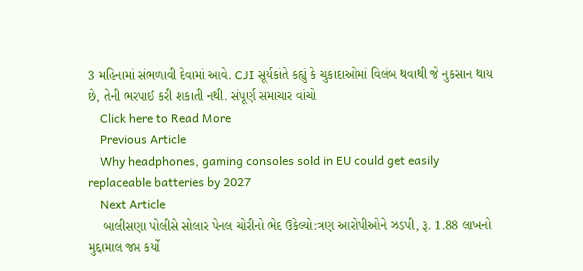3 મહિનામાં સંભળાવી દેવામાં આવે. CJI સૂર્યકાંતે કહ્યું કે ચુકાદાઓમાં વિલંબ થવાથી જે નુકસાન થાય છે, તેની ભરપાઈ કરી શકાતી નથી. સંપૂર્ણ સમાચાર વાંચો
    Click here to Read More
    Previous Article
    Why headphones, gaming consoles sold in EU could get easily replaceable batteries by 2027
    Next Article
    બાલીસણા પોલીસે સોલાર પેનલ ચોરીનો ભેદ ઉકેલ્યો:ત્રણ આરોપીઓને ઝડપી, રૂ. 1.88 લાખનો મુદ્દામાલ જપ્ત કર્યો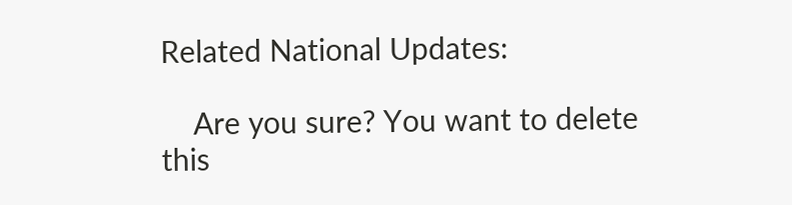Related National Updates:

    Are you sure? You want to delete this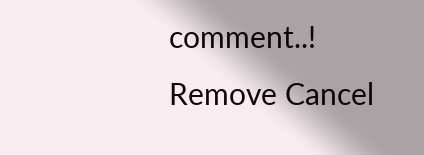comment..! Remove Cancel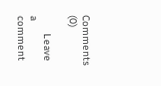Comments (0)

      Leave a comment